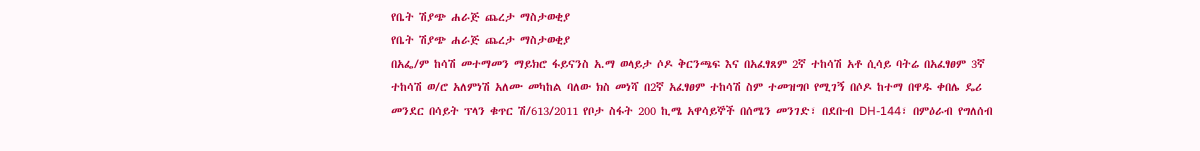የቤት ሽያጭ ሐራጅ ጨረታ ማስታወቂያ
የቤት ሽያጭ ሐራጅ ጨረታ ማስታወቂያ
በአፌ/ም ከሳሽ መተማመን ማይክሮ ፋይናንስ አ.ማ ወላይታ ሶዶ ቅርንጫፍ እና በአፈፃጸም 2ኛ ተከሳሽ አቶ ሲሳይ ባትሬ በአፈፃፀም 3ኛ ተከሳሽ ወ/ሮ አለምነሽ አለሙ መካከል ባለው ክስ መነሻ በ2ኛ አፈፃፀም ተከሳሽ ስም ተመዝግቦ የሚገኝ በሶዶ ከተማ በዋዱ ቀበሌ ዴሪ መንደር በሳይት ፕላን ቁጥር ሽ/613/2011 የቦታ ስፋት 200 ኪሜ አዋሳይኞች በሰሜን መንገድ፣ በደቡብ DH-144፣ በምዕራብ የግለሰብ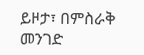ይዞታ፣ በምስራቅ መንገድ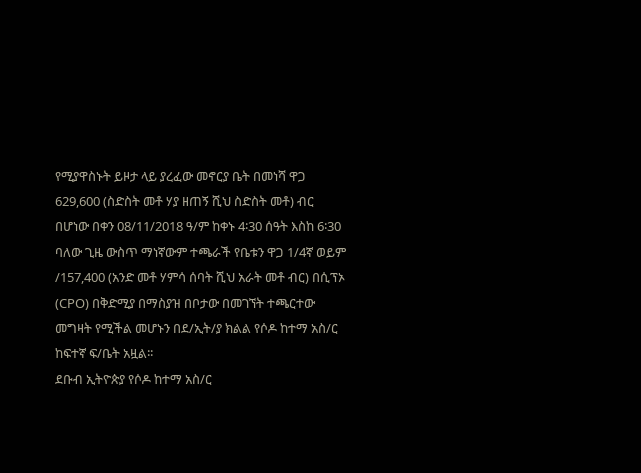የሚያዋስኑት ይዞታ ላይ ያረፈው መኖርያ ቤት በመነሻ ዋጋ 629,600 (ስድስት መቶ ሃያ ዘጠኝ ሺህ ስድስት መቶ) ብር በሆነው በቀን 08/11/2018 ዓ/ም ከቀኑ 4፡30 ሰዓት እስከ 6፡30 ባለው ጊዜ ውስጥ ማነኛውም ተጫራች የቤቱን ዋጋ 1/4ኛ ወይም /157,400 (አንድ መቶ ሃምሳ ሰባት ሺህ አራት መቶ ብር) በሲፕኦ (CPO) በቅድሚያ በማስያዝ በቦታው በመገኘት ተጫርተው መግዛት የሚችል መሆኑን በደ/ኢት/ያ ክልል የሶዶ ከተማ አስ/ር ከፍተኛ ፍ/ቤት አዟል፡፡
ደቡብ ኢትዮጵያ የሶዶ ከተማ አስ/ር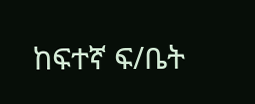ከፍተኛ ፍ/ቤት